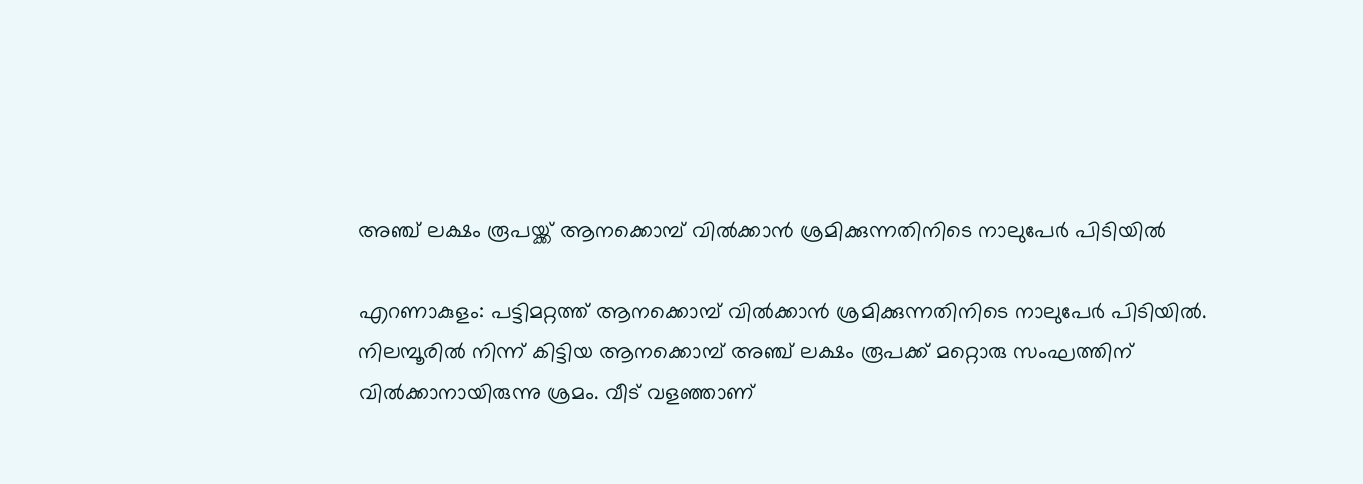അഞ്ച് ലക്ഷം രൂപയ്ക്ക് ആനക്കൊമ്പ് വില്‍ക്കാന്‍ ശ്രമിക്കുന്നതിനിടെ നാലുപേര്‍ പിടിയില്‍

എറണാകുളം: പട്ടിമറ്റത്ത് ആനക്കൊമ്പ് വില്‍ക്കാന്‍ ശ്രമിക്കുന്നതിനിടെ നാലുപേര്‍ പിടിയില്‍. നിലമ്പൂരില്‍ നിന്ന് കിട്ടിയ ആനക്കൊമ്പ് അഞ്ച് ലക്ഷം രൂപക്ക് മറ്റൊരു സംഘത്തിന് വില്‍ക്കാനായിരുന്നു ശ്രമം. വീട് വളഞ്ഞാണ്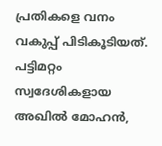പ്രതികളെ വനം വകുപ്പ് പിടികൂടിയത്. പട്ടിമറ്റം സ്വദേശികളായ അഖില്‍ മോഹന്‍,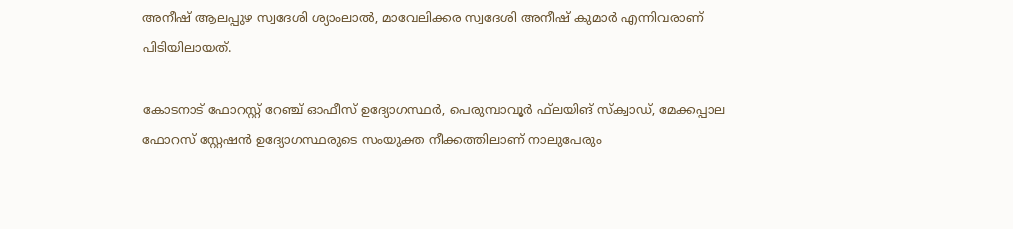അനീഷ് ആലപ്പുഴ സ്വദേശി ശ്യാംലാല്‍, മാവേലിക്കര സ്വദേശി അനീഷ് കുമാര്‍ എന്നിവരാണ് പിടിയിലായത്.

കോടനാട് ഫോറസ്റ്റ് റേഞ്ച് ഓഫീസ് ഉദ്യോഗസ്ഥര്‍, പെരുമ്പാവൂര്‍ ഫ്‌ലയിങ് സ്‌ക്വാഡ്, മേക്കപ്പാല ഫോറസ് സ്റ്റേഷന്‍ ഉദ്യോഗസ്ഥരുടെ സംയുക്ത നീക്കത്തിലാണ് നാലുപേരും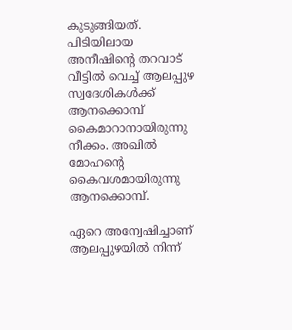കുടുങ്ങിയത്. പിടിയിലായ അനീഷിന്റെ തറവാട് വീട്ടില്‍ വെച്ച് ആലപ്പുഴ സ്വദേശികള്‍ക്ക് ആനക്കൊമ്പ് കൈമാറാനായിരുന്നു നീക്കം. അഖില്‍ മോഹന്റെ കൈവശമായിരുന്നു ആനക്കൊമ്പ്.

ഏറെ അന്വേഷിച്ചാണ് ആലപ്പുഴയില്‍ നിന്ന്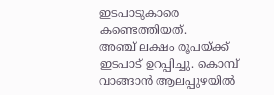ഇടപാടുകാരെ കണ്ടെത്തിയത്.
അഞ്ച് ലക്ഷം രൂപയ്ക്ക് ഇടപാട് ഉറപ്പിച്ചു. കൊമ്പ് വാങ്ങാന്‍ ആലപ്പുഴയില്‍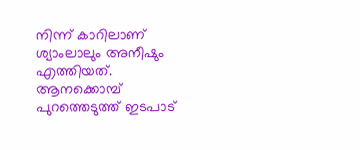നിന്ന് കാറിലാണ് ശ്യാംലാലും അനീഷും എത്തിയത്. ആനക്കൊമ്പ് പുറത്തെടുത്ത് ഇടപാട്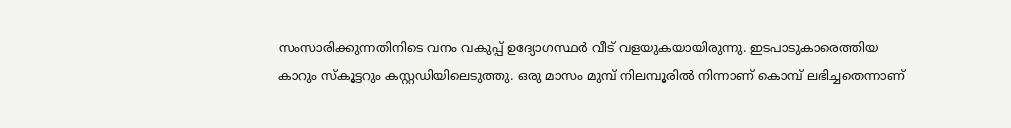സംസാരിക്കുന്നതിനിടെ വനം വകുപ്പ് ഉദ്യോഗസ്ഥര്‍ വീട് വളയുകയായിരുന്നു. ഇടപാടുകാരെത്തിയ കാറും സ്‌കൂട്ടറും കസ്റ്റഡിയിലെടുത്തു. ഒരു മാസം മുമ്പ് നിലമ്പൂരില്‍ നിന്നാണ് കൊമ്പ് ലഭിച്ചതെന്നാണ്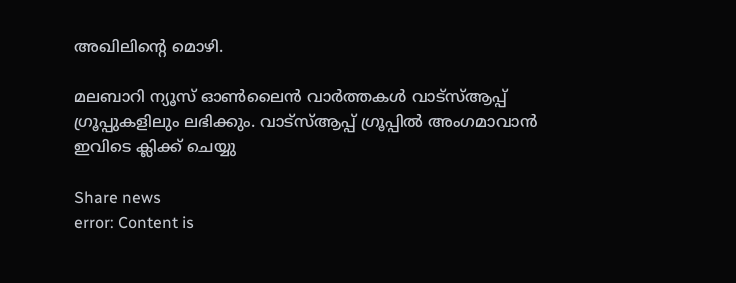അഖിലിന്റെ മൊഴി.

മലബാറി ന്യൂസ് ഓണ്‍ലൈന്‍ വാര്‍ത്തകള്‍ വാട്‌സ്ആപ്പ് ഗ്രൂപ്പുകളിലും ലഭിക്കും. വാട്‌സ്ആപ്പ് ഗ്രൂപ്പില്‍ അംഗമാവാന്‍ ഇവിടെ ക്ലിക്ക് ചെയ്യു

Share news
error: Content is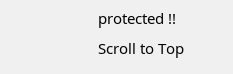protected !!
Scroll to Top